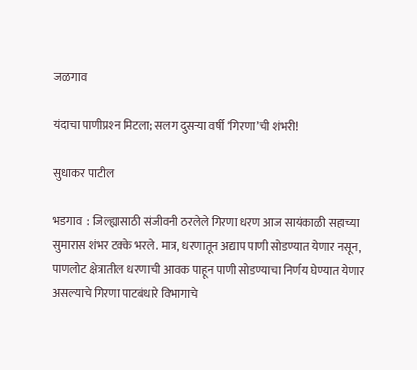जळगाव

यंदाचा पाणीप्रश्‍न मिटला; सलग दुसऱ्या वर्षी ‘गिरणा’ची शंभरी!

सुधाकर पाटील

भडगाव  : जिल्ह्यासाठी संजीवनी ठरलेले गिरणा धरण आज सायंकाळी सहाच्या सुमारास शंभर टक्के भरले. मात्र, धरणातून अद्याप पाणी सोडण्यात येणार नसून, पाणलोट क्षेत्रातील धरणाची आवक पाहून पाणी सोडण्याचा निर्णय घेण्यात येणार असल्याचे गिरणा पाटबंधारे विभागाचे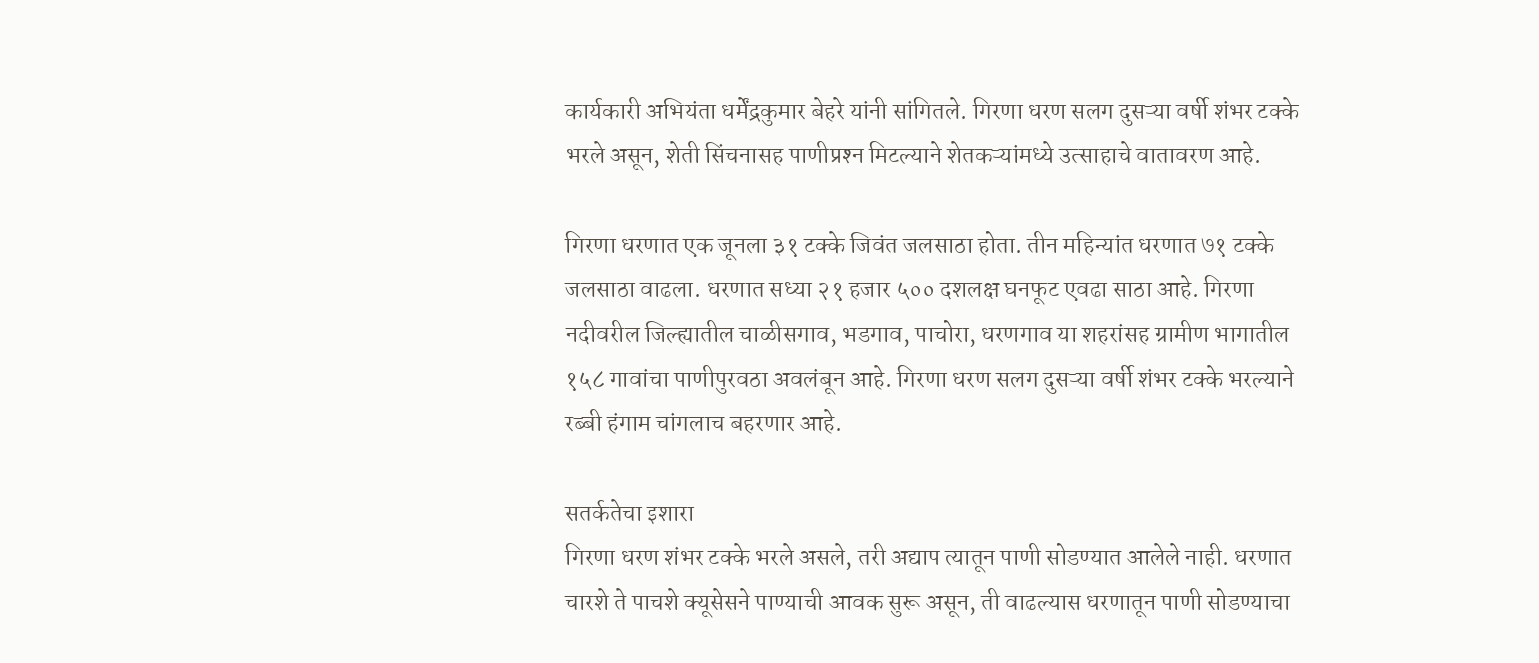कार्यकारी अभियंता धर्मेंद्रकुमार बेहरे यांनी सांगितले. गिरणा धरण सलग दुसऱ्या वर्षी शंभर टक्के भरले असून, शेती सिंचनासह पाणीप्रश्‍न मिटल्याने शेतकऱ्यांमध्ये उत्साहाचे वातावरण आहे.

गिरणा धरणात एक जूनला ३१ टक्के जिवंत जलसाठा होता. तीन महिन्यांत धरणात ७१ टक्के जलसाठा वाढला. धरणात सध्या २१ हजार ५०० दशलक्ष घनफूट एवढा साठा आहे. गिरणा नदीवरील जिल्ह्यातील चाळीसगाव, भडगाव, पाचोरा, धरणगाव या शहरांसह ग्रामीण भागातील १५८ गावांचा पाणीपुरवठा अवलंबून आहे. गिरणा धरण सलग दुसऱ्या वर्षी शंभर टक्के भरल्याने रब्बी हंगाम चांगलाच बहरणार आहे.

सतर्कतेचा इशारा
गिरणा धरण शंभर टक्के भरले असले, तरी अद्याप त्यातून पाणी सोडण्यात आलेले नाही. धरणात चारशे ते पाचशे क्यूसेसने पाण्याची आवक सुरू असून, ती वाढल्यास धरणातून पाणी सोडण्याचा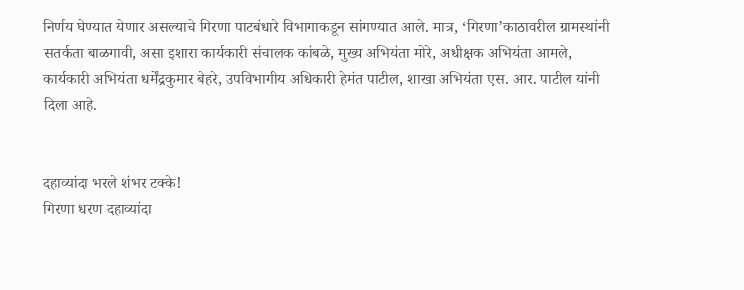निर्णय घेण्यात येणार असल्याचे गिरणा पाटबंधारे विभागाकडून सांगण्यात आले. मात्र, ‘गिरणा’काठावरील ग्रामस्थांनी सतर्कता बाळगावी, असा इशारा कार्यकारी संचालक कांबळे, मुख्य अभियंता मोरे, अधीक्षक अभियंता आमले, कार्यकारी अभियंता धर्मेंद्रकुमार बेहरे, उपविभागीय अधिकारी हेमंत पाटील, शाखा अभियंता एस. आर. पाटील यांनी दिला आहे.


दहाव्यांदा भरले शंभर टक्के!
गिरणा धरण दहाव्यांदा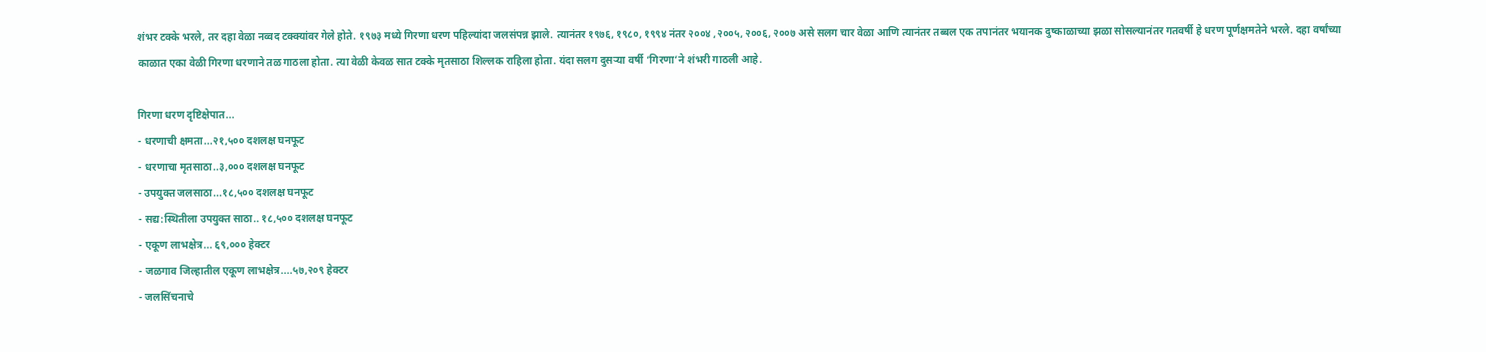शंभर टक्के भरले, तर दहा वेळा नव्वद टक्क्यांवर गेले होते. १९७३ मध्ये गिरणा धरण पहिल्यांदा जलसंपन्न झाले. त्यानंतर १९७६, १९८०, १९९४ नंतर २००४ ,२००५, २००६, २००७ असे सलग चार वेळा आणि त्यानंतर तब्बल एक तपानंतर भयानक दुष्काळाच्या झळा सोसल्यानंतर गतवर्षी हे धरण पूर्णक्षमतेने भरले. दहा वर्षांच्या काळात एका वेळी गिरणा धरणाने तळ गाठला होता. त्या वेळी केवळ सात टक्के मृतसाठा शिल्लक राहिला होता. यंदा सलग दुसऱ्या वर्षी ‘गिरणा’ने शंभरी गाठली आहे.

गिरणा धरण दृष्टिक्षेपात...
- धरणाची क्षमता...२१,५०० दशलक्ष घनफूट
- धरणाचा मृतसाठा..३,००० दशलक्ष घनफूट
- उपयुक्त जलसाठा...१८,५०० दशलक्ष घनफूट
- सद्य:स्थितीला उपयुक्त साठा.. १८,५०० दशलक्ष घनफूट
- एकूण लाभक्षेत्र... ६९,००० हेक्टर
- जळगाव जिल्हातील एकूण लाभक्षेत्र....५७,२०९ हेक्टर
- जलसिंचनाचे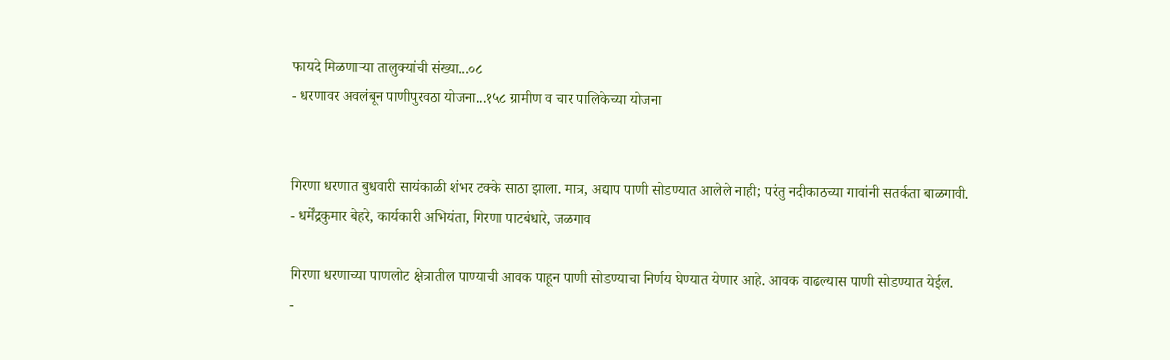फायदे मिळणाऱ्या तालुक्यांची संख्या...०८
- धरणावर अवलंबून पाणीपुरवठा योजना...१५८ ग्रामीण व चार पालिकेच्या योजना


गिरणा धरणात बुधवारी सायंकाळी शंभर टक्के साठा झाला. मात्र, अद्याप पाणी सोडण्यात आलेले नाही; परंतु नदीकाठच्या गावांनी सतर्कता बाळगावी.
- धर्मेंद्रकुमार बेहरे, कार्यकारी अभियंता, गिरणा पाटबंधारे, जळगाव

गिरणा धरणाच्या पाणलोट क्षेत्रातील पाण्याची आवक पाहून पाणी सोडण्याचा निर्णय घेण्यात येणार आहे. आवक वाढल्यास पाणी सोडण्यात येईल.
-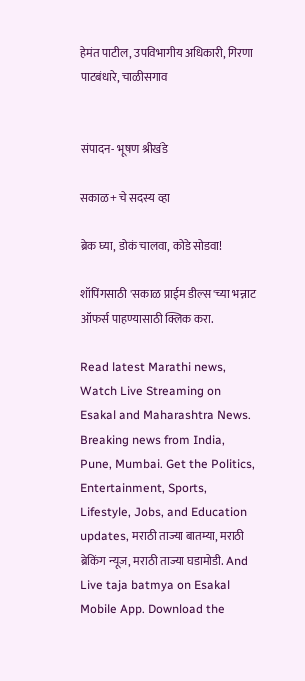हेमंत पाटील, उपविभागीय अधिकारी, गिरणा पाटबंधारे, चाळीसगाव


संपादन- भूषण श्रीखंडे

सकाळ+ चे सदस्य व्हा

ब्रेक घ्या, डोकं चालवा, कोडे सोडवा!

शॉपिंगसाठी 'सकाळ प्राईम डील्स'च्या भन्नाट ऑफर्स पाहण्यासाठी क्लिक करा.

Read latest Marathi news, Watch Live Streaming on Esakal and Maharashtra News. Breaking news from India, Pune, Mumbai. Get the Politics, Entertainment, Sports, Lifestyle, Jobs, and Education updates, मराठी ताज्या बातम्या, मराठी ब्रेकिंग न्यूज, मराठी ताज्या घडामोडी. And Live taja batmya on Esakal Mobile App. Download the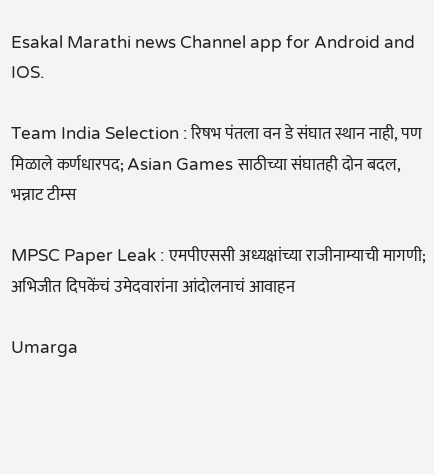Esakal Marathi news Channel app for Android and IOS.

Team India Selection : रिषभ पंतला वन डे संघात स्थान नाही, पण मिळाले कर्णधारपद; Asian Games साठीच्या संघातही दोन बदल, भन्नाट टीम्स

MPSC Paper Leak : एमपीएससी अध्यक्षांच्या राजीनाम्याची मागणी; अभिजीत दिपकेंचं उमेदवारांना आंदोलनाचं आवाहन

Umarga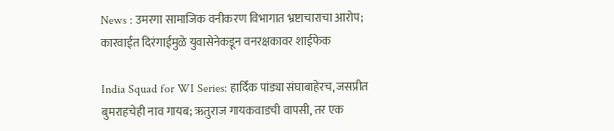News : उमरगा सामाजिक वनीकरण विभागात भ्रष्टाचाराचा आरोप; कारवाईत दिरंगाईमुळे युवासेनेकडून वनरक्षकावर शाईफेक

India Squad for WI Series: हार्दिक पांड्या संघाबाहेरच, जसप्रीत बुमराहचेही नाव गायब; ऋतुराज गायकवाडची वापसी, तर एक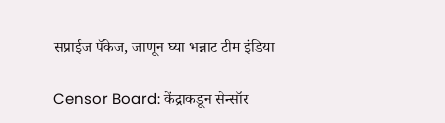सप्राईज पॅकेज, जाणून घ्या भन्नाट टीम इंडिया

Censor Board: केंद्राकडून सेन्सॉर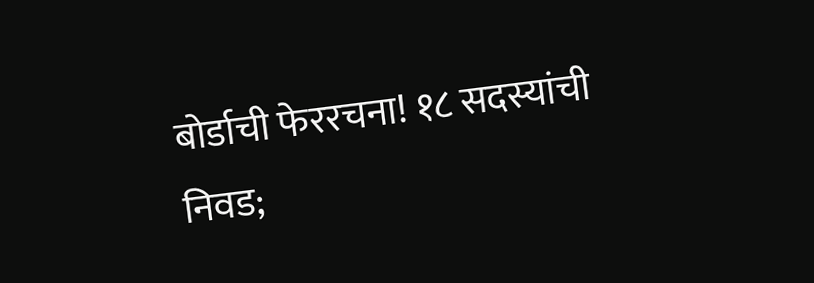बोर्डाची फेररचना! १८ सदस्यांची निवड;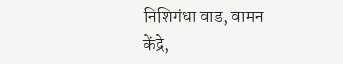निशिगंधा वाड, वामन केंद्रे,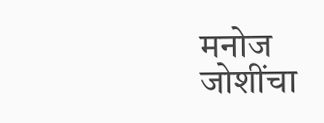मनोज जोशींचा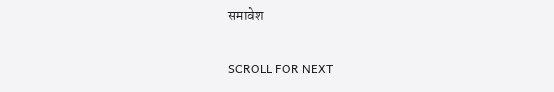समावेश

SCROLL FOR NEXT